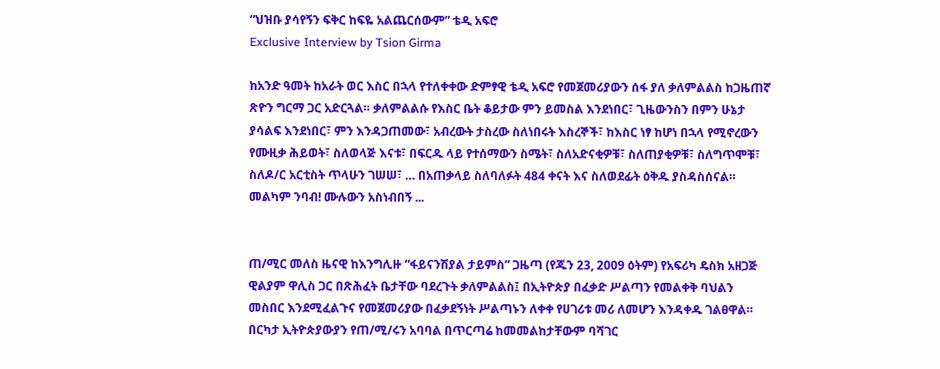“ህዝቡ ያሳየኝን ፍቅር ከፍዬ አልጨርሰውም” ቴዲ አፍሮ
Exclusive Interview by Tsion Girma

ከአንድ ዓመት ከአራት ወር እስር በኋላ የተለቀቀው ድምፃዊ ቴዲ አፍሮ የመጀመሪያውን ሰፋ ያለ ቃለምልልስ ከጋዜጠኛ ጽዮን ግርማ ጋር አድርጓል። ቃለምልልሱ የእስር ቤት ቆይታው ምን ይመስል እንደነበር፣ ጊዜውንስን በምን ሁኔታ ያሳልፍ እንደነበር፣ ምን እንዳጋጠመው፣ አብረውት ታስረው ስለነበሩት እስረኞች፣ ከእስር ነፃ ከሆነ በኋላ የሚኖረውን የሙዚቃ ሕይወት፣ ስለወላጅ እናቱ፣ በፍርዱ ላይ የተሰማውን ስሜት፣ ስለአድናቂዎቹ፣ ስለጠያቂዎቹ፣ ስለግጥሞቹ፣ ስለዶ/ር አርቲስት ጥላሁን ገሠሠ፣ … በአጠቃላይ ስለባለፉት 484 ቀናት እና ስለወደፊት ዕቅዱ ያስዳስሰናል። መልካም ንባብ! ሙሉውን አስነብበኝ ...


ጠ/ሚር መለስ ዜናዊ ከእንግሊዙ “ፋይናንሽያል ታይምስ” ጋዜጣ (የጁን 23, 2009 ዕትም) የአፍሪካ ዴስክ አዘጋጅ ዊልያም ዋሊስ ጋር በጽሕፈት ቤታቸው ባደረጉት ቃለምልልስ፤ በኢትዮጵያ በፈቃድ ሥልጣን የመልቀቅ ባህልን መስበር እንደሚፈልጉና የመጀመሪያው በፈቃደኝነት ሥልጣኑን ለቀቀ የሀገሪቱ መሪ ለመሆን እንዳቀዱ ገልፀዋል። በርካታ ኢትዮጵያውያን የጠ/ሚ/ሩን አባባል በጥርጣሬ ከመመልከታቸውም ባሻገር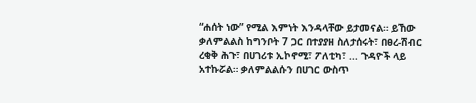“ሐሰት ነው” የሚል እምነት እንዳላቸው ይታመናል። ይኸው ቃለምልልስ ከግንቦት 7 ጋር በተያያዘ ስለታሰሩት፣ በፀረ-ሽብር ረቂቅ ሕጉ፣ በሀገሪቱ ኢኮኖሚ፣ ፖለቲካ፣ ... ጉዳዮች ላይ አተኩሯል። ቃለምልልሱን በሀገር ውስጥ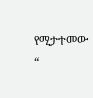የሚታተመው “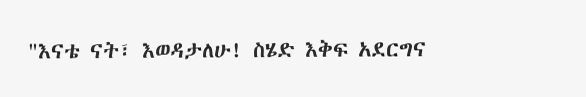"እናቴ ናት፣ እወዳታለሁ! ስሄድ እቅፍ አደርግና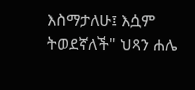እስማታለሁ፤ እሷም ትወደኛለች" ህጻን ሐሌ